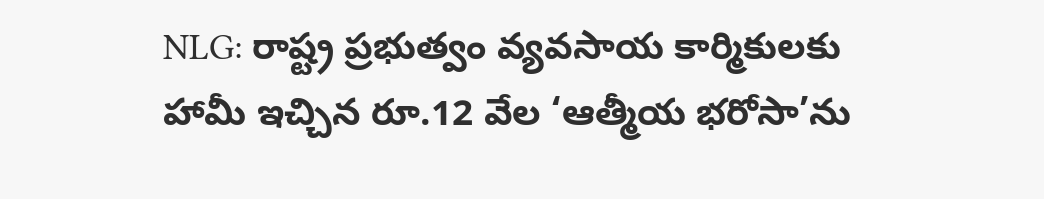NLG: రాష్ట్ర ప్రభుత్వం వ్యవసాయ కార్మికులకు హామీ ఇచ్చిన రూ.12 వేల ‘ఆత్మీయ భరోసా’ను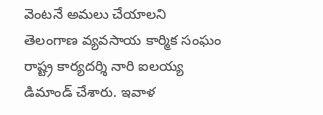వెంటనే అమలు చేయాలని తెలంగాణ వ్యవసాయ కార్మిక సంఘం రాష్ట్ర కార్యదర్శి నారి ఐలయ్య డిమాండ్ చేశారు. ఇవాళ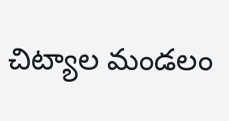చిట్యాల మండలం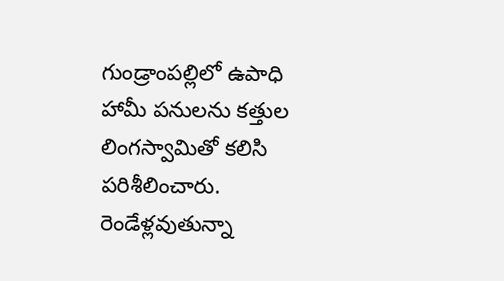గుండ్రాంపల్లిలో ఉపాధి హామీ పనులను కత్తుల లింగస్వామితో కలిసి పరిశీలించారు. రెండేళ్లవుతున్నా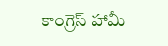కాంగ్రెస్ హామీ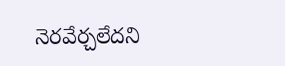నెరవేర్చలేదని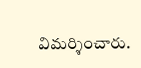విమర్శించారు.